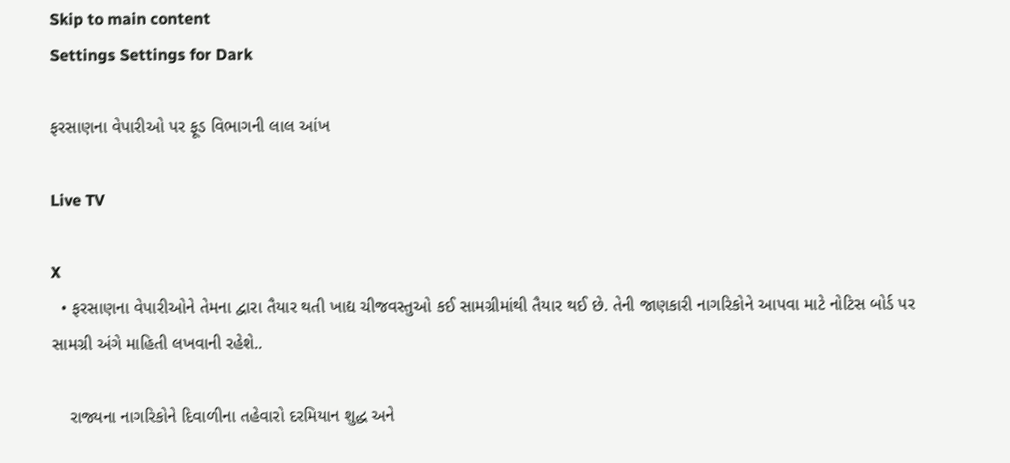Skip to main content
Settings Settings for Dark

ફરસાણના વેપારીઓ પર ફૂડ વિભાગની લાલ આંખ

Live TV

X
  • ફરસાણના વેપારીઓને તેમના દ્વારા તૈયાર થતી ખાદ્ય ચીજવસ્તુઓ કઈ સામગ્રીમાંથી તૈયાર થઈ છે. તેની જાણકારી નાગરિકોને આપવા માટે નોટિસ બોર્ડ પર સામગ્રી અંગે માહિતી લખવાની રહેશે..

    રાજ્યના નાગરિકોને દિવાળીના તહેવારો દરમિયાન શુદ્ધ અને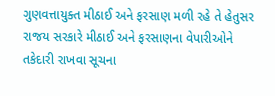ગુણવત્તાયુક્ત મીઠાઈ અને ફરસાણ મળી રહે તે હેતુસર રાજય સરકારે મીઠાઈ અને ફરસાણના વેપારીઓને તકેદારી રાખવા સૂચના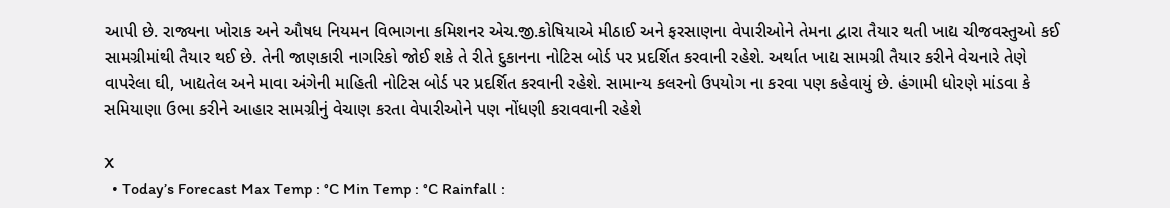આપી છે. રાજ્યના ખોરાક અને ઔષધ નિયમન વિભાગના કમિશનર એચ.જી.કોષિયાએ મીઠાઈ અને ફરસાણના વેપારીઓને તેમના દ્વારા તૈયાર થતી ખાદ્ય ચીજવસ્તુઓ કઈ સામગ્રીમાંથી તૈયાર થઈ છે. તેની જાણકારી નાગરિકો જોઈ શકે તે રીતે દુકાનના નોટિસ બોર્ડ પર પ્રદર્શિત કરવાની રહેશે. અર્થાત ખાદ્ય સામગ્રી તૈયાર કરીને વેચનારે તેણે વાપરેલા ઘી, ખાદ્યતેલ અને માવા અંગેની માહિતી નોટિસ બોર્ડ પર પ્રદર્શિત કરવાની રહેશે. સામાન્ય કલરનો ઉપયોગ ના કરવા પણ કહેવાયું છે. હંગામી ધોરણે માંડવા કે સમિયાણા ઉભા કરીને આહાર સામગ્રીનું વેચાણ કરતા વેપારીઓને પણ નોંધણી કરાવવાની રહેશે

X
  • Today’s Forecast Max Temp : °C Min Temp : °C Rainfall :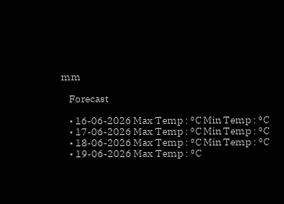mm

    Forecast

    • 16-06-2026 Max Temp : °C Min Temp : °C
    • 17-06-2026 Max Temp : °C Min Temp : °C
    • 18-06-2026 Max Temp : °C Min Temp : °C
    • 19-06-2026 Max Temp : °C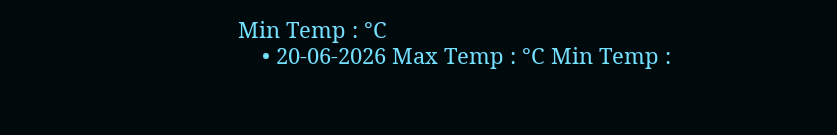Min Temp : °C
    • 20-06-2026 Max Temp : °C Min Temp :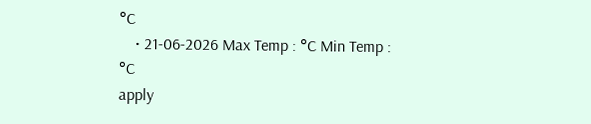°C
    • 21-06-2026 Max Temp : °C Min Temp : °C
apply